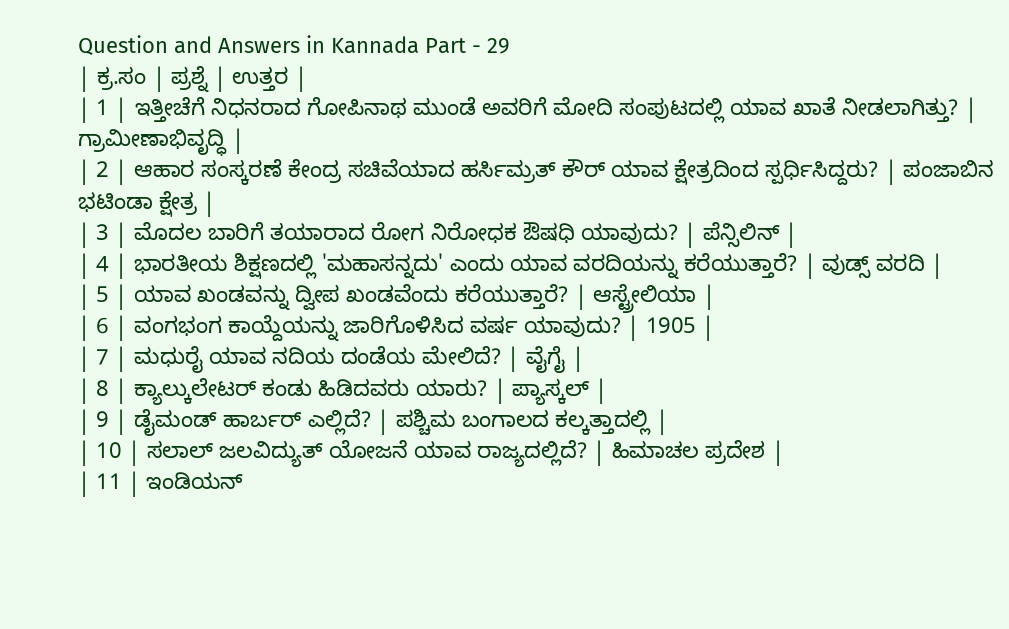Question and Answers in Kannada Part - 29
| ಕ್ರ.ಸಂ | ಪ್ರಶ್ನೆ | ಉತ್ತರ |
| 1 | ಇತ್ತೀಚೆಗೆ ನಿಧನರಾದ ಗೋಪಿನಾಥ ಮುಂಡೆ ಅವರಿಗೆ ಮೋದಿ ಸಂಪುಟದಲ್ಲಿ ಯಾವ ಖಾತೆ ನೀಡಲಾಗಿತ್ತು? | ಗ್ರಾಮೀಣಾಭಿವೃದ್ಧಿ |
| 2 | ಆಹಾರ ಸಂಸ್ಕರಣೆ ಕೇಂದ್ರ ಸಚಿವೆಯಾದ ಹರ್ಸಿಮ್ರತ್ ಕೌರ್ ಯಾವ ಕ್ಷೇತ್ರದಿಂದ ಸ್ಪರ್ಧಿಸಿದ್ದರು? | ಪಂಜಾಬಿನ ಭಟಿಂಡಾ ಕ್ಷೇತ್ರ |
| 3 | ಮೊದಲ ಬಾರಿಗೆ ತಯಾರಾದ ರೋಗ ನಿರೋಧಕ ಔಷಧಿ ಯಾವುದು? | ಪೆನ್ಸಿಲಿನ್ |
| 4 | ಭಾರತೀಯ ಶಿಕ್ಷಣದಲ್ಲಿ 'ಮಹಾಸನ್ನದು' ಎಂದು ಯಾವ ವರದಿಯನ್ನು ಕರೆಯುತ್ತಾರೆ? | ವುಡ್ಸ್ ವರದಿ |
| 5 | ಯಾವ ಖಂಡವನ್ನು ದ್ವೀಪ ಖಂಡವೆಂದು ಕರೆಯುತ್ತಾರೆ? | ಆಸ್ಟ್ರೇಲಿಯಾ |
| 6 | ವಂಗಭಂಗ ಕಾಯ್ದೆಯನ್ನು ಜಾರಿಗೊಳಿಸಿದ ವರ್ಷ ಯಾವುದು? | 1905 |
| 7 | ಮಧುರೈ ಯಾವ ನದಿಯ ದಂಡೆಯ ಮೇಲಿದೆ? | ವೈಗೈ |
| 8 | ಕ್ಯಾಲ್ಕುಲೇಟರ್ ಕಂಡು ಹಿಡಿದವರು ಯಾರು? | ಪ್ಯಾಸ್ಕಲ್ |
| 9 | ಡೈಮಂಡ್ ಹಾರ್ಬರ್ ಎಲ್ಲಿದೆ? | ಪಶ್ಚಿಮ ಬಂಗಾಲದ ಕಲ್ಕತ್ತಾದಲ್ಲಿ |
| 10 | ಸಲಾಲ್ ಜಲವಿದ್ಯುತ್ ಯೋಜನೆ ಯಾವ ರಾಜ್ಯದಲ್ಲಿದೆ? | ಹಿಮಾಚಲ ಪ್ರದೇಶ |
| 11 | ಇಂಡಿಯನ್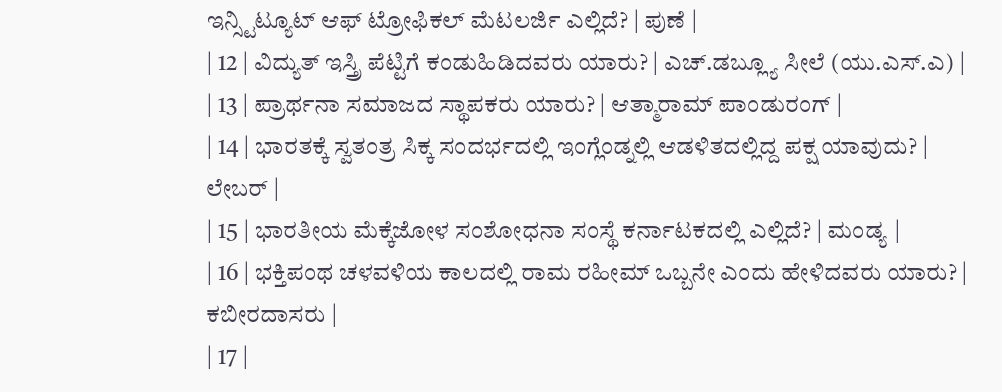ಇನ್ಸ್ಟಿಟ್ಯೂಟ್ ಆಫ್ ಟ್ರೋಫಿಕಲ್ ಮೆಟಲರ್ಜಿ ಎಲ್ಲಿದೆ? | ಪುಣೆ |
| 12 | ವಿದ್ಯುತ್ ಇಸ್ತ್ರಿ ಪೆಟ್ಟಿಗೆ ಕಂಡುಹಿಡಿದವರು ಯಾರು? | ಎಚ್.ಡಬ್ಲ್ಯೂ ಸೀಲೆ (ಯು.ಎಸ್.ಎ) |
| 13 | ಪ್ರಾರ್ಥನಾ ಸಮಾಜದ ಸ್ಥಾಪಕರು ಯಾರು? | ಆತ್ಮಾರಾಮ್ ಪಾಂಡುರಂಗ್ |
| 14 | ಭಾರತಕ್ಕೆ ಸ್ವತಂತ್ರ ಸಿಕ್ಕ ಸಂದರ್ಭದಲ್ಲಿ ಇಂಗ್ಲೆಂಡ್ನಲ್ಲಿ ಆಡಳಿತದಲ್ಲಿದ್ದ ಪಕ್ಷ ಯಾವುದು? | ಲೇಬರ್ |
| 15 | ಭಾರತೀಯ ಮೆಕ್ಕೆಜೋಳ ಸಂಶೋಧನಾ ಸಂಸ್ಥೆ ಕರ್ನಾಟಕದಲ್ಲಿ ಎಲ್ಲಿದೆ? | ಮಂಡ್ಯ |
| 16 | ಭಕ್ತಿಪಂಥ ಚಳವಳಿಯ ಕಾಲದಲ್ಲಿ ರಾಮ ರಹೀಮ್ ಒಬ್ಬನೇ ಎಂದು ಹೇಳಿದವರು ಯಾರು? | ಕಬೀರದಾಸರು |
| 17 |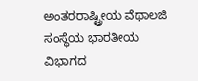ಅಂತರರಾಷ್ಟ್ರೀಯ ವೆಥಾಲಜಿ ಸಂಸ್ಥೆಯ ಭಾರತೀಯ ವಿಭಾಗದ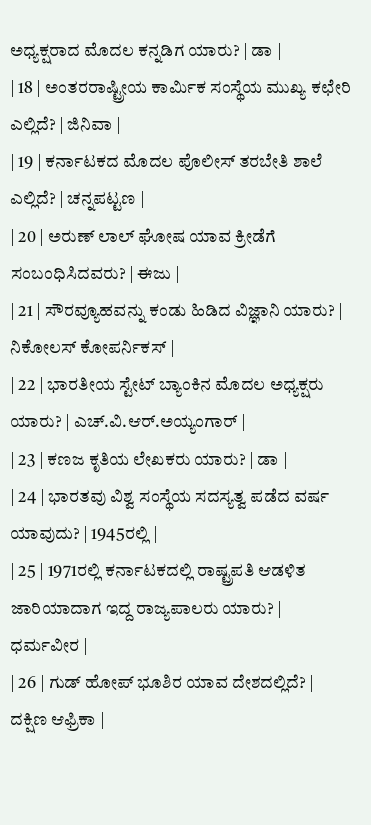ಅಧ್ಯಕ್ಷರಾದ ಮೊದಲ ಕನ್ನಡಿಗ ಯಾರು? | ಡಾ |
| 18 | ಅಂತರರಾಷ್ಟ್ರೀಯ ಕಾರ್ಮಿಕ ಸಂಸ್ಥೆಯ ಮುಖ್ಯ ಕಛೇರಿ ಎಲ್ಲಿದೆ? | ಜಿನಿವಾ |
| 19 | ಕರ್ನಾಟಕದ ಮೊದಲ ಪೊಲೀಸ್ ತರಬೇತಿ ಶಾಲೆ ಎಲ್ಲಿದೆ? | ಚನ್ನಪಟ್ಟಣ |
| 20 | ಅರುಣ್ ಲಾಲ್ ಘೋಷ ಯಾವ ಕ್ರೀಡೆಗೆ ಸಂಬಂಧಿಸಿದವರು? | ಈಜು |
| 21 | ಸೌರವ್ಯೂಹವನ್ನು ಕಂಡು ಹಿಡಿದ ವಿಜ್ಞಾನಿ ಯಾರು? | ನಿಕೋಲಸ್ ಕೋಪರ್ನಿಕಸ್ |
| 22 | ಭಾರತೀಯ ಸ್ಟೇಟ್ ಬ್ಯಾಂಕಿನ ಮೊದಲ ಅಧ್ಯಕ್ಷರು ಯಾರು? | ಎಚ್.ವಿ.ಆರ್.ಅಯ್ಯಂಗಾರ್ |
| 23 | ಕಣಜ ಕೃತಿಯ ಲೇಖಕರು ಯಾರು? | ಡಾ |
| 24 | ಭಾರತವು ವಿಶ್ವ ಸಂಸ್ಥೆಯ ಸದಸ್ಯತ್ವ ಪಡೆದ ವರ್ಷ ಯಾವುದು? | 1945ರಲ್ಲಿ |
| 25 | 1971ರಲ್ಲಿ ಕರ್ನಾಟಕದಲ್ಲಿ ರಾಷ್ಟ್ರಪತಿ ಆಡಳಿತ ಜಾರಿಯಾದಾಗ ಇದ್ದ ರಾಜ್ಯಪಾಲರು ಯಾರು? | ಧರ್ಮವೀರ |
| 26 | ಗುಡ್ ಹೋಪ್ ಭೂಶಿರ ಯಾವ ದೇಶದಲ್ಲಿದೆ? | ದಕ್ಷಿಣ ಆಫ್ರಿಕಾ |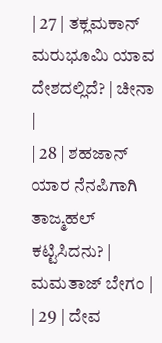| 27 | ತಕ್ಲಮಕಾನ್ ಮರುಭೂಮಿ ಯಾವ ದೇಶದಲ್ಲಿದೆ? | ಚೀನಾ |
| 28 | ಶಹಜಾನ್ ಯಾರ ನೆನಪಿಗಾಗಿ ತಾಜ್ಮಹಲ್ ಕಟ್ಟಿಸಿದನು? | ಮಮತಾಜ್ ಬೇಗಂ |
| 29 | ದೇವ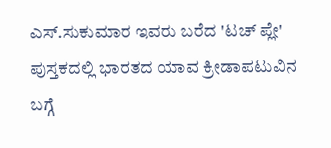ಎಸ್.ಸುಕುಮಾರ ಇವರು ಬರೆದ 'ಟಚ್ ಪ್ಲೇ' ಪುಸ್ತಕದಲ್ಲಿ ಭಾರತದ ಯಾವ ಕ್ರೀಡಾಪಟುವಿನ ಬಗ್ಗೆ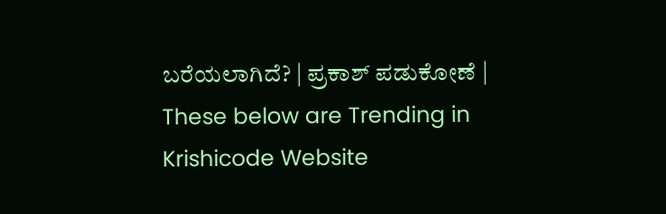ಬರೆಯಲಾಗಿದೆ? | ಪ್ರಕಾಶ್ ಪಡುಕೋಣೆ |
These below are Trending in Krishicode Website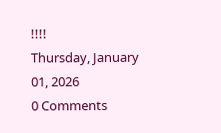!!!!
Thursday, January 01, 2026
0 Comments